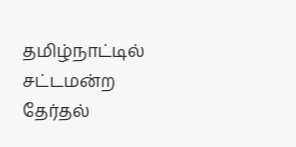தமிழ்நாட்டில் சட்டமன்ற தேர்தல்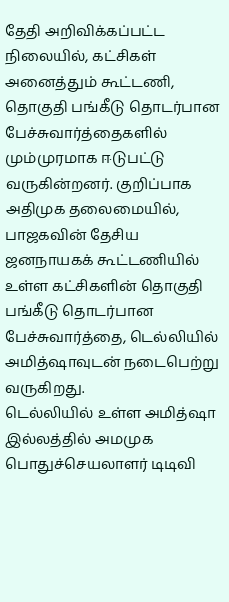தேதி அறிவிக்கப்பட்ட நிலையில், கட்சிகள் அனைத்தும் கூட்டணி, தொகுதி பங்கீடு தொடர்பான பேச்சுவார்த்தைகளில் மும்முரமாக ஈடுபட்டு வருகின்றனர். குறிப்பாக அதிமுக தலைமையில், பாஜகவின் தேசிய ஜனநாயகக் கூட்டணியில் உள்ள கட்சிகளின் தொகுதி பங்கீடு தொடர்பான பேச்சுவார்த்தை, டெல்லியில் அமித்ஷாவுடன் நடைபெற்று வருகிறது.
டெல்லியில் உள்ள அமித்ஷா இல்லத்தில் அமமுக பொதுச்செயலாளர் டிடிவி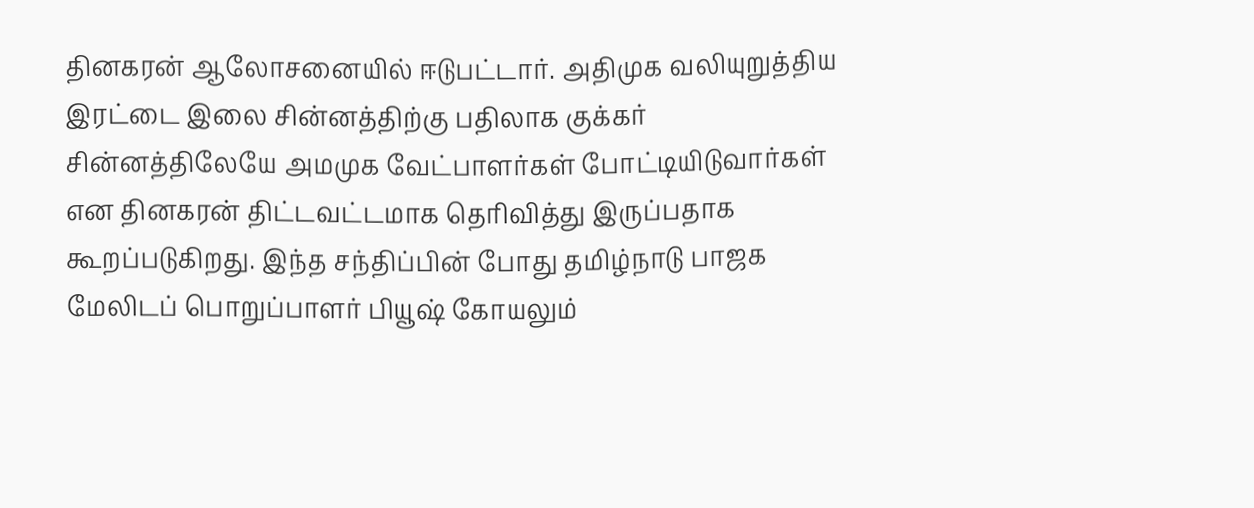தினகரன் ஆலோசனையில் ஈடுபட்டார். அதிமுக வலியுறுத்திய இரட்டை இலை சின்னத்திற்கு பதிலாக குக்கர் சின்னத்திலேயே அமமுக வேட்பாளர்கள் போட்டியிடுவார்கள் என தினகரன் திட்டவட்டமாக தெரிவித்து இருப்பதாக கூறப்படுகிறது. இந்த சந்திப்பின் போது தமிழ்நாடு பாஜக மேலிடப் பொறுப்பாளர் பியூஷ் கோயலும்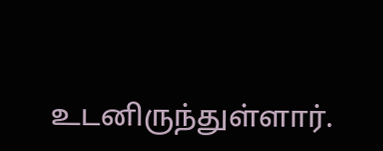உடனிருந்துள்ளார்.